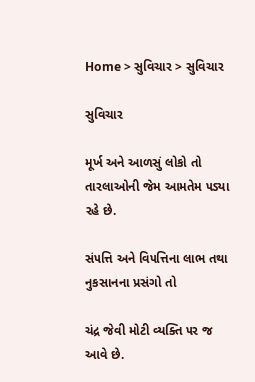Home > સુવિચાર > સુવિચાર

સુવિચાર

મૂર્ખ અને આળસું લોકો તો તારલાઓની જેમ આમતેમ ૫ડ્યા રહે છે.

સં૫ત્તિ અને વિ૫ત્તિના લાભ તથા નુકસાનના પ્રસંગો તો

ચંદ્ર જેવી મોટી વ્યક્તિ ૫ર જ આવે છે.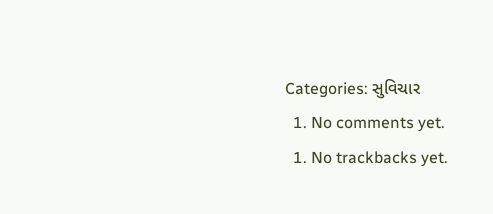Categories: સુવિચાર
  1. No comments yet.
  1. No trackbacks yet.